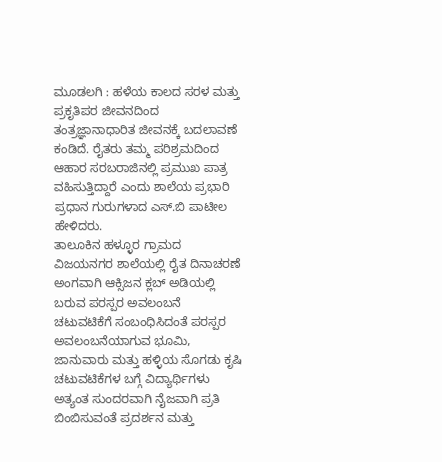ಮೂಡಲಗಿ : ಹಳೆಯ ಕಾಲದ ಸರಳ ಮತ್ತು ಪ್ರಕೃತಿಪರ ಜೀವನದಿಂದ ತಂತ್ರಜ್ಞಾನಾಧಾರಿತ ಜೀವನಕ್ಕೆ ಬದಲಾವಣೆ ಕಂಡಿದೆ. ರೈತರು ತಮ್ಮ ಪರಿಶ್ರಮದಿಂದ ಆಹಾರ ಸರಬರಾಜಿನಲ್ಲಿ ಪ್ರಮುಖ ಪಾತ್ರ ವಹಿಸುತ್ತಿದ್ದಾರೆ ಎಂದು ಶಾಲೆಯ ಪ್ರಭಾರಿ ಪ್ರಧಾನ ಗುರುಗಳಾದ ಎಸ್.ಬಿ ಪಾಟೀಲ ಹೇಳಿದರು.
ತಾಲೂಕಿನ ಹಳ್ಳೂರ ಗ್ರಾಮದ ವಿಜಯನಗರ ಶಾಲೆಯಲ್ಲಿ ರೈತ ದಿನಾಚರಣೆ ಅಂಗವಾಗಿ ಆಕ್ಸಿಜನ ಕ್ಲಬ್ ಅಡಿಯಲ್ಲಿ ಬರುವ ಪರಸ್ಪರ ಅವಲಂಬನೆ ಚಟುವಟಿಕೆಗೆ ಸಂಬಂಧಿಸಿದಂತೆ ಪರಸ್ಪರ ಅವಲಂಬನೆಯಾಗುವ ಭೂಮಿ, ಜಾನುವಾರು ಮತ್ತು ಹಳ್ಳಿಯ ಸೊಗಡು ಕೃಷಿ ಚಟುವಟಿಕೆಗಳ ಬಗ್ಗೆ ವಿದ್ಯಾರ್ಥಿಗಳು ಅತ್ಯಂತ ಸುಂದರವಾಗಿ ನೈಜವಾಗಿ ಪ್ರತಿ ಬಿಂಬಿಸುವಂತೆ ಪ್ರದರ್ಶನ ಮತ್ತು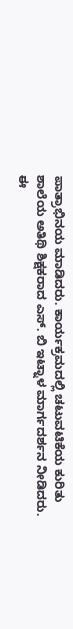ಪಾತ್ರಾಭಿನಯ ಮಾಡಿದರು. ಕಾರ್ಯಕ್ರಮದಲ್ಲಿ ಚಟುವಟಿಕೆಯ ಕುರಿತು ಶಾಲೆಯ ಅತಿಥಿ ಶಿಕ್ಷಕರಾದ ಎಸ್. ಬಿ ಇಟ್ನಾಳ ಮಾರ್ಗದರ್ಶನ ನೀಡಿದರು.
ಈ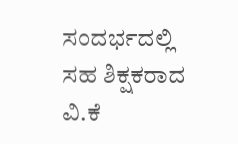ಸಂದರ್ಭದಲ್ಲಿ ಸಹ ಶಿಕ್ಷಕರಾದ ವಿ.ಕೆ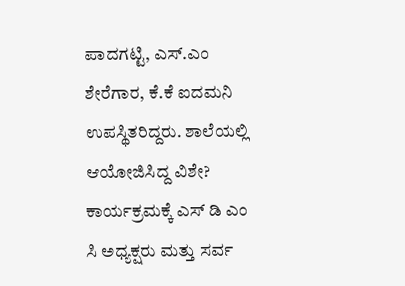ಪಾದಗಟ್ಟಿ, ಎಸ್.ಎಂ ಶೇರೆಗಾರ, ಕೆ.ಕೆ ಐದಮನಿ ಉಪಸ್ಥಿತರಿದ್ದರು. ಶಾಲೆಯಲ್ಲಿ ಆಯೋಜಿಸಿದ್ದ ವಿಶೇ? ಕಾರ್ಯಕ್ರಮಕ್ಕೆ ಎಸ್ ಡಿ ಎಂ ಸಿ ಅಧ್ಯಕ್ಷರು ಮತ್ತು ಸರ್ವ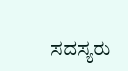ಸದಸ್ಯರು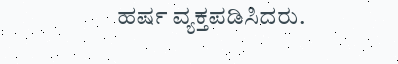ಹರ್ಷ ವ್ಯಕ್ತಪಡಿಸಿದರು.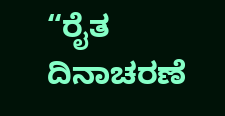“ರೈತ ದಿನಾಚರಣೆ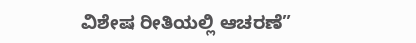ವಿಶೇಷ ರೀತಿಯಲ್ಲಿ ಆಚರಣೆ”